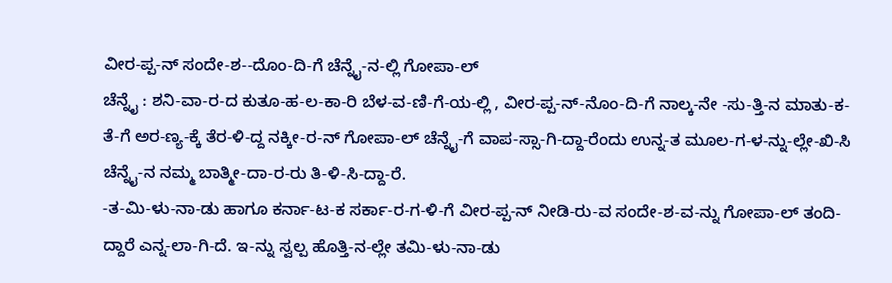ವೀರ-ಪ್ಪ-ನ್ ಸಂದೇ-ಶ--ದೊಂ-ದಿ-ಗೆ ಚೆನ್ನೈ-ನ-ಲ್ಲಿ ಗೋಪಾ-ಲ್
ಚೆನ್ನೈ : ಶನಿ-ವಾ-ರ-ದ ಕುತೂ-ಹ-ಲ-ಕಾ-ರಿ ಬೆಳ-ವ-ಣಿ-ಗೆ-ಯ-ಲ್ಲಿ , ವೀರ-ಪ್ಪ-ನ್-ನೊಂ-ದಿ-ಗೆ ನಾಲ್ಕ-ನೇ -ಸು-ತ್ತಿ-ನ ಮಾತು-ಕ-ತೆ-ಗೆ ಅರ-ಣ್ಯ-ಕ್ಕೆ ತೆರ-ಳಿ-ದ್ದ ನಕ್ಕೀ-ರ-ನ್ ಗೋಪಾ-ಲ್ ಚೆನ್ನೈ-ಗೆ ವಾಪ-ಸ್ಸಾ-ಗಿ-ದ್ದಾ-ರೆಂದು ಉನ್ನ-ತ ಮೂಲ-ಗ-ಳ-ನ್ನು-ಲ್ಲೇ-ಖಿ-ಸಿ ಚೆನ್ನೈ-ನ ನಮ್ಮ ಬಾತ್ಮೀ-ದಾ-ರ-ರು ತಿ-ಳಿ-ಸಿ-ದ್ದಾ-ರೆ.
-ತ-ಮಿ-ಳು-ನಾ-ಡು ಹಾಗೂ ಕರ್ನಾ-ಟ-ಕ ಸರ್ಕಾ-ರ-ಗ-ಳಿ-ಗೆ ವೀರ-ಪ್ಪ-ನ್ ನೀಡಿ-ರು-ವ ಸಂದೇ-ಶ-ವ-ನ್ನು ಗೋಪಾ-ಲ್ ತಂದಿ-ದ್ದಾರೆ ಎನ್ನ-ಲಾ-ಗಿ-ದೆ. ಇ-ನ್ನು ಸ್ವಲ್ಪ ಹೊತ್ತಿ-ನ-ಲ್ಲೇ ತಮಿ-ಳು-ನಾ-ಡು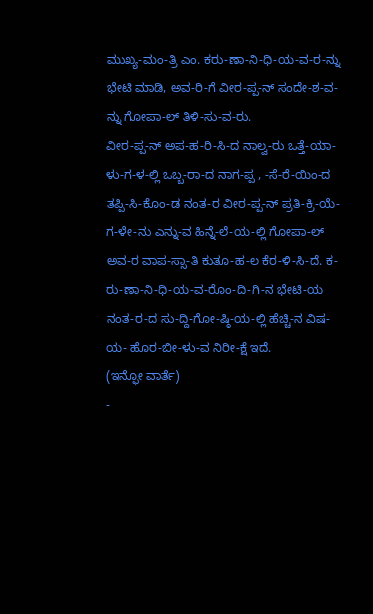ಮುಖ್ಯ-ಮಂ-ತ್ರಿ ಎಂ. ಕರು-ಣಾ-ನಿ-ಧಿ-ಯ-ವ-ರ-ನ್ನು ಭೇಟಿ ಮಾಡಿ, ಅವ-ರಿ-ಗೆ ವೀರ-ಪ್ಪ-ನ್ ಸಂದೇ-ಶ-ವ-ನ್ನು ಗೋಪಾ-ಲ್ ತಿಳಿ-ಸು-ವ-ರು.
ವೀರ-ಪ್ಪ-ನ್ ಅಪ-ಹ-ರಿ-ಸಿ-ದ ನಾಲ್ವ-ರು ಒತ್ತೆ-ಯಾ-ಳು-ಗ-ಳ-ಲ್ಲಿ ಒಬ್ಬ-ರಾ-ದ ನಾಗ-ಪ್ಪ , -ಸೆ-ರೆ-ಯಿಂ-ದ ತಪ್ಪಿ-ಸಿ-ಕೊಂ-ಡ ನಂತ-ರ ವೀರ-ಪ್ಪ-ನ್ ಪ್ರತಿ-ಕ್ರಿ-ಯೆ-ಗ-ಳೇ-ನು ಎನ್ನು-ವ ಹಿನ್ನೆ-ಲೆ-ಯ-ಲ್ಲಿ ಗೋಪಾ-ಲ್ ಅವ-ರ ವಾಪ-ಸ್ಸಾ-ತಿ ಕುತೂ-ಹ-ಲ ಕೆರ-ಳಿ-ಸಿ-ದೆ. ಕ-ರು-ಣಾ-ನಿ-ಧಿ-ಯ-ವ-ರೊಂ-ದಿ-ಗಿ-ನ ಭೇಟಿ-ಯ ನಂತ-ರ-ದ ಸು-ದ್ದಿ-ಗೋ-ಷ್ಠಿ-ಯ-ಲ್ಲಿ ಹೆಚ್ಚಿ-ನ ವಿಷ-ಯ- ಹೊರ-ಬೀ-ಳು-ವ ನಿರೀ-ಕ್ಷೆ ಇದೆ.
(ಇನ್ಫೋ ವಾರ್ತೆ)
-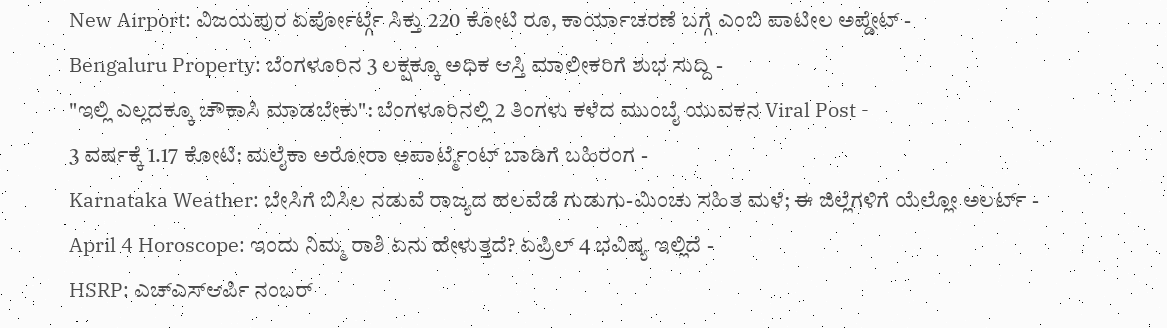New Airport: ವಿಜಯಪುರ ಏರ್ಪೋರ್ಟ್ಗೆ ಸಿಕ್ತು 220 ಕೋಟಿ ರೂ, ಕಾರ್ಯಾಚರಣೆ ಬಗ್ಗೆ ಎಂಬಿ ಪಾಟೀಲ ಅಪ್ಡೇಟ್ -
Bengaluru Property: ಬೆಂಗಳೂರಿನ 3 ಲಕ್ಷಕ್ಕೂ ಅಧಿಕ ಆಸ್ತಿ ಮಾಲೀಕರಿಗೆ ಶುಭ ಸುದ್ದಿ -
"ಇಲ್ಲಿ ಎಲ್ಲದಕ್ಕೂ ಚೌಕಾಸಿ ಮಾಡಬೇಕು": ಬೆಂಗಳೂರಿನಲ್ಲಿ 2 ತಿಂಗಳು ಕಳೆದ ಮುಂಬೈ ಯುವಕನ Viral Post -
3 ವರ್ಷಕ್ಕೆ 1.17 ಕೋಟಿ: ಮಲೈಕಾ ಅರೋರಾ ಅಪಾರ್ಟ್ಮೆಂಟ್ ಬಾಡಿಗೆ ಬಹಿರಂಗ -
Karnataka Weather: ಬೇಸಿಗೆ ಬಿಸಿಲ ನಡುವೆ ರಾಜ್ಯದ ಹಲವೆಡೆ ಗುಡುಗು-ಮಿಂಚು ಸಹಿತ ಮಳೆ; ಈ ಜಿಲ್ಲೆಗಳಿಗೆ ಯೆಲ್ಲೋ ಅಲರ್ಟ್ -
April 4 Horoscope: ಇಂದು ನಿಮ್ಮ ರಾಶಿ ಏನು ಹೇಳುತ್ತದೆ? ಏಪ್ರಿಲ್ 4 ಭವಿಷ್ಯ ಇಲ್ಲಿದೆ -
HSRP: ಎಚ್ಎಸ್ಆರ್ಪಿ ನಂಬರ್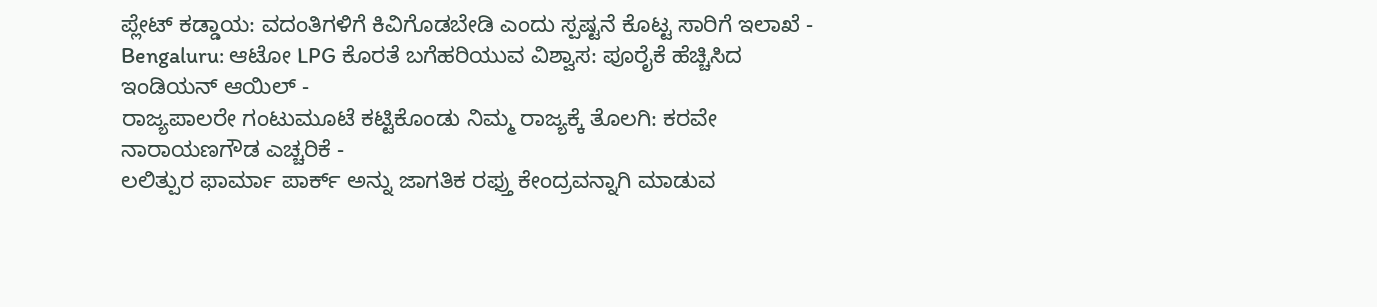ಪ್ಲೇಟ್ ಕಡ್ಡಾಯ: ವದಂತಿಗಳಿಗೆ ಕಿವಿಗೊಡಬೇಡಿ ಎಂದು ಸ್ಪಷ್ಟನೆ ಕೊಟ್ಟ ಸಾರಿಗೆ ಇಲಾಖೆ -
Bengaluru: ಆಟೋ LPG ಕೊರತೆ ಬಗೆಹರಿಯುವ ವಿಶ್ವಾಸ: ಪೂರೈಕೆ ಹೆಚ್ಚಿಸಿದ ಇಂಡಿಯನ್ ಆಯಿಲ್ -
ರಾಜ್ಯಪಾಲರೇ ಗಂಟುಮೂಟೆ ಕಟ್ಟಿಕೊಂಡು ನಿಮ್ಮ ರಾಜ್ಯಕ್ಕೆ ತೊಲಗಿ: ಕರವೇ ನಾರಾಯಣಗೌಡ ಎಚ್ಚರಿಕೆ -
ಲಲಿತ್ಪುರ ಫಾರ್ಮಾ ಪಾರ್ಕ್ ಅನ್ನು ಜಾಗತಿಕ ರಫ್ತು ಕೇಂದ್ರವನ್ನಾಗಿ ಮಾಡುವ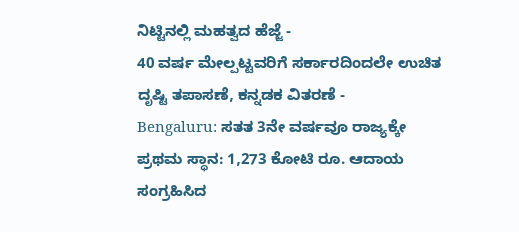ನಿಟ್ಟಿನಲ್ಲಿ ಮಹತ್ವದ ಹೆಜ್ಜೆ -
40 ವರ್ಷ ಮೇಲ್ಪಟ್ಟವರಿಗೆ ಸರ್ಕಾರದಿಂದಲೇ ಉಚಿತ ದೃಷ್ಟಿ ತಪಾಸಣೆ, ಕನ್ನಡಕ ವಿತರಣೆ -
Bengaluru: ಸತತ 3ನೇ ವರ್ಷವೂ ರಾಜ್ಯಕ್ಕೇ ಪ್ರಥಮ ಸ್ಥಾನ: 1,273 ಕೋಟಿ ರೂ. ಆದಾಯ ಸಂಗ್ರಹಿಸಿದ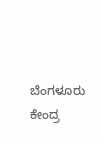ಬೆಂಗಳೂರು ಕೇಂದ್ರ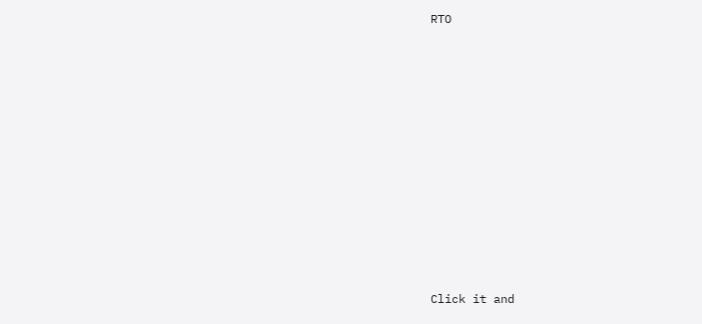RTO












Click it and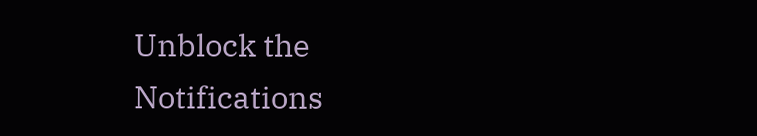Unblock the Notifications